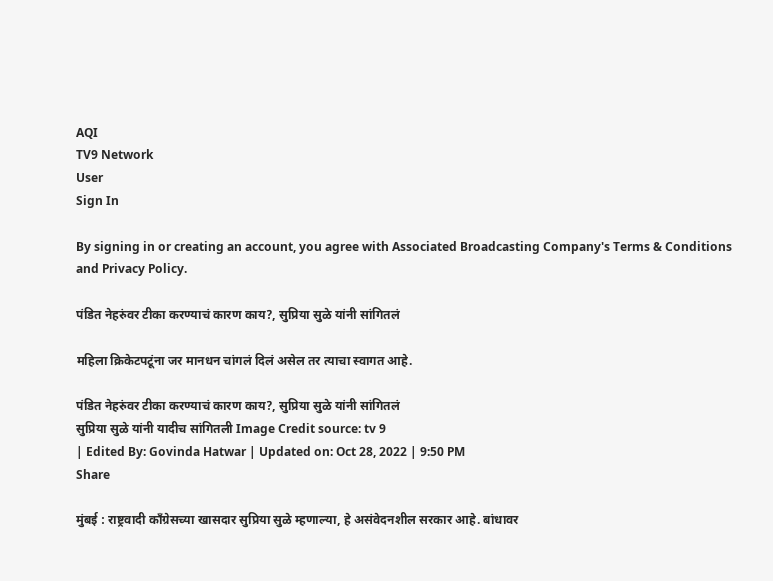AQI
TV9 Network
User
Sign In

By signing in or creating an account, you agree with Associated Broadcasting Company's Terms & Conditions and Privacy Policy.

पंडित नेहरुंवर टीका करण्याचं कारण काय?, सुप्रिया सुळे यांनी सांगितलं

महिला क्रिकेटपटूंना जर मानधन चांगलं दिलं असेल तर त्याचा स्वागत आहे.

पंडित नेहरुंवर टीका करण्याचं कारण काय?, सुप्रिया सुळे यांनी सांगितलं
सुप्रिया सुळे यांनी यादीच सांगितली Image Credit source: tv 9
| Edited By: Govinda Hatwar | Updated on: Oct 28, 2022 | 9:50 PM
Share

मुंबई : राष्ट्रवादी काँग्रेसच्या खासदार सुप्रिया सुळे म्हणाल्या, हे असंवेदनशील सरकार आहे. बांधावर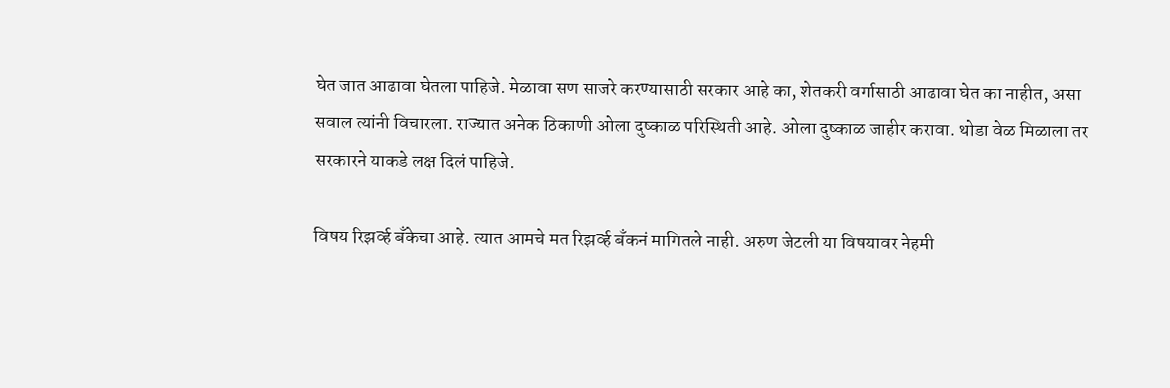घेत जात आढावा घेतला पाहिजे. मेळावा सण साजरे करण्यासाठी सरकार आहे का, शेतकरी वर्गासाठी आढावा घेत का नाहीत, असा सवाल त्यांनी विचारला. राज्यात अनेक ठिकाणी ओला दुष्काळ परिस्थिती आहे. ओला दुष्काळ जाहीर करावा. थोडा वेळ मिळाला तर सरकारने याकडे लक्ष दिलं पाहिजे.

विषय रिझर्व्ह बँकेचा आहे. त्यात आमचे मत रिझर्व्ह बँकनं मागितले नाही. अरुण जेटली या विषयावर नेहमी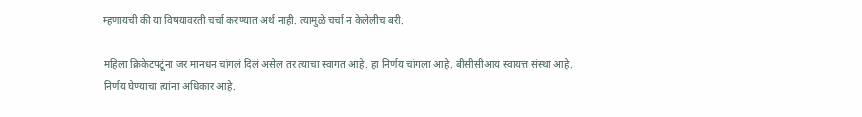म्हणायची की या विषयावरती चर्चा करण्यात अर्थ नाही. त्यामुळे चर्चा न केलेलीच बरी.

महिला क्रिकेटपटूंना जर मानधन चांगलं दिलं असेल तर त्याचा स्वागत आहे. हा निर्णय चांगला आहे. बीसीसीआय स्वायत्त संस्था आहे. निर्णय घेण्याचा त्यांना अधिकार आहे.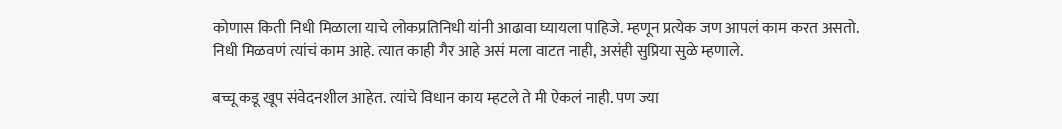कोणास किती निधी मिळाला याचे लोकप्रतिनिधी यांनी आढावा घ्यायला पाहिजे. म्हणून प्रत्येक जण आपलं काम करत असतो. निधी मिळवणं त्यांचं काम आहे. त्यात काही गैर आहे असं मला वाटत नाही, असंही सुप्रिया सुळे म्हणाले.

बच्चू कडू खूप संवेदनशील आहेत. त्यांचे विधान काय म्हटले ते मी ऐकलं नाही. पण ज्या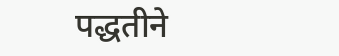पद्धतीने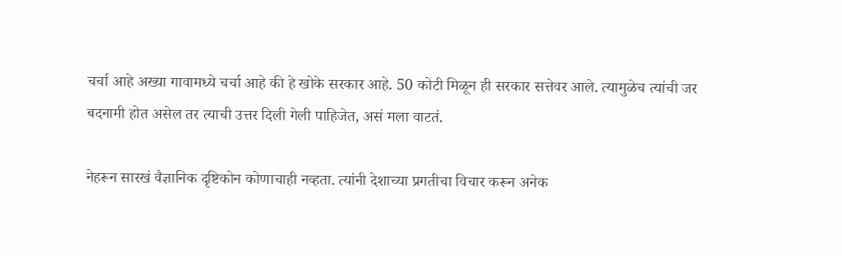चर्चा आहे अख्या गावामध्ये चर्चा आहे की हे खोके सरकार आहे. 50 कोटी मिळून ही सरकार सत्तेवर आले. त्यामुळेच त्यांची जर बदनामी होत असेल तर त्याची उत्तर दिली गेली पाहिजेत, असं मला वाटतं.

नेहरून सारखं वैज्ञानिक दृष्टिकोन कोणाचाही नव्हता. त्यांनी देशाच्या प्रगतीचा विचार करून अनेक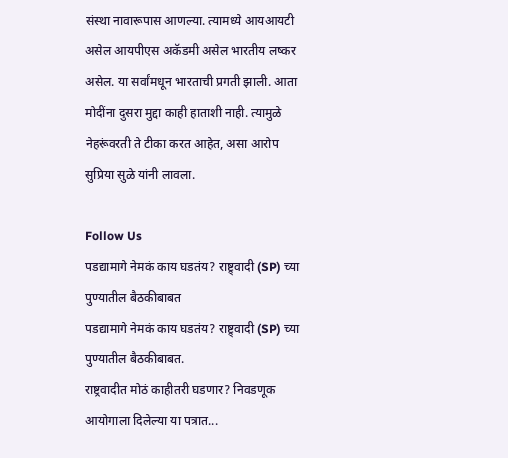संस्था नावारूपास आणल्या. त्यामध्ये आयआयटी असेल आयपीएस अकॅडमी असेल भारतीय लष्कर असेल. या सर्वांमधून भारताची प्रगती झाली. आता मोदींना दुसरा मुद्दा काही हाताशी नाही. त्यामुळे नेहरूंवरती ते टीका करत आहेत, असा आरोप सुप्रिया सुळे यांनी लावला.

Follow Us
पडद्यामागे नेमकं काय घडतंय? राष्ट्र्वादी (SP) च्या पुण्यातील बैठकीबाबत
पडद्यामागे नेमकं काय घडतंय? राष्ट्र्वादी (SP) च्या पुण्यातील बैठकीबाबत.
राष्ट्रवादीत मोठं काहीतरी घडणार? निवडणूक आयोगाला दिलेल्या या पत्रात...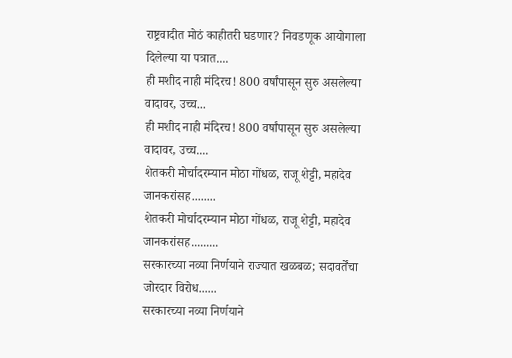राष्ट्रवादीत मोठं काहीतरी घडणार? निवडणूक आयोगाला दिलेल्या या पत्रात....
ही मशीद नाही मंदिरच! 800 वर्षांपासून सुरु असलेल्या वादावर, उच्च...
ही मशीद नाही मंदिरच! 800 वर्षांपासून सुरु असलेल्या वादावर, उच्च....
शेतकरी मोर्चादरम्यान मोठा गोंधळ, राजू शेट्टी, महादेव जानकरांसह........
शेतकरी मोर्चादरम्यान मोठा गोंधळ, राजू शेट्टी, महादेव जानकरांसह.........
सरकारच्या नव्या निर्णयाने राज्यात खळबळ; सदावर्तेंचा जोरदार विरोध......
सरकारच्या नव्या निर्णयाने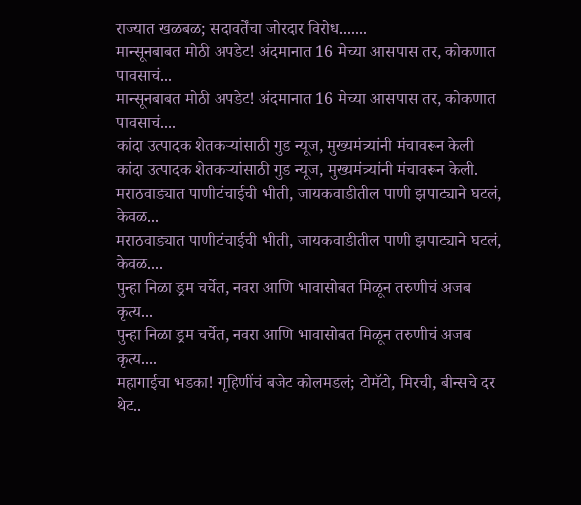राज्यात खळबळ; सदावर्तेंचा जोरदार विरोध.......
मान्सूनबाबत मोठी अपडेट! अंदमानात 16 मेच्या आसपास तर, कोकणात पावसाचं...
मान्सूनबाबत मोठी अपडेट! अंदमानात 16 मेच्या आसपास तर, कोकणात पावसाचं....
कांदा उत्पादक शेतकऱ्यांसाठी गुड न्यूज, मुख्यमंत्र्यांनी मंचावरून केली
कांदा उत्पादक शेतकऱ्यांसाठी गुड न्यूज, मुख्यमंत्र्यांनी मंचावरून केली.
मराठवाड्यात पाणीटंचाईची भीती, जायकवाडीतील पाणी झपाट्याने घटलं, केवळ...
मराठवाड्यात पाणीटंचाईची भीती, जायकवाडीतील पाणी झपाट्याने घटलं, केवळ....
पुन्हा निळा ड्रम चर्चेत, नवरा आणि भावासोबत मिळून तरुणीचं अजब कृत्य...
पुन्हा निळा ड्रम चर्चेत, नवरा आणि भावासोबत मिळून तरुणीचं अजब कृत्य....
महागाईचा भडका! गृहिणींचं बजेट कोलमडलं; टोमॅटो, मिरची, बीन्सचे दर थेट..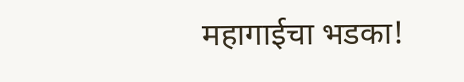महागाईचा भडका!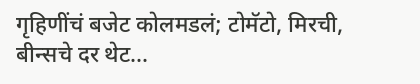गृहिणींचं बजेट कोलमडलं; टोमॅटो, मिरची, बीन्सचे दर थेट...